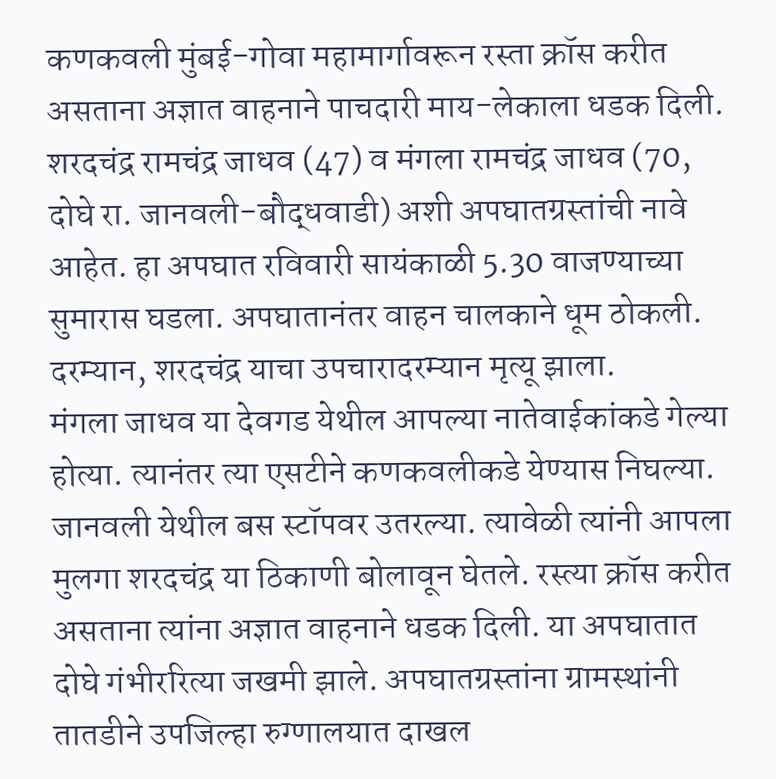कणकवली मुंबई-गोवा महामार्गावरून रस्ता क्रॉस करीत असताना अज्ञात वाहनाने पाचदारी माय-लेकाला धडक दिली. शरदचंद्र रामचंद्र जाधव (47) व मंगला रामचंद्र जाधव (70, दोघे रा. जानवली-बौद्धवाडी) अशी अपघातग्रस्तांची नावे आहेत. हा अपघात रविवारी सायंकाळी 5.30 वाजण्याच्या सुमारास घडला. अपघातानंतर वाहन चालकाने धूम ठोकली. दरम्यान, शरदचंद्र याचा उपचारादरम्यान मृत्यू झाला.
मंगला जाधव या देवगड येथील आपल्या नातेवाईकांकडे गेल्या होत्या. त्यानंतर त्या एसटीने कणकवलीकडे येण्यास निघल्या. जानवली येथील बस स्टॉपवर उतरल्या. त्यावेळी त्यांनी आपला मुलगा शरदचंद्र या ठिकाणी बोलावून घेतले. रस्त्या क्रॉस करीत असताना त्यांना अज्ञात वाहनाने धडक दिली. या अपघातात दोघे गंभीररित्या जखमी झाले. अपघातग्रस्तांना ग्रामस्थांनी तातडीने उपजिल्हा रुग्णालयात दाखल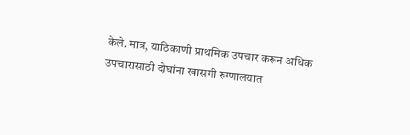केले. मात्र, याठिकाणी प्राथमिक उपचार करून अधिक उपचारासाठी दोघांना खासगी रुग्णालयात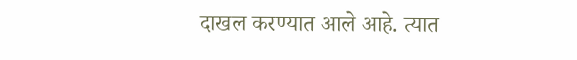दाखल करण्यात आले आहे. त्यात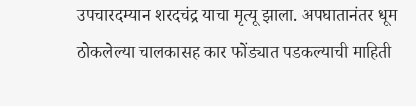उपचारदम्यान शरदचंद्र याचा मृत्यू झाला. अपघातानंतर धूम ठोकलेल्या चालकासह कार फोंड्यात पडकल्याची माहिती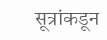सूत्रांकडून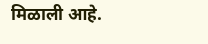मिळाली आहे.